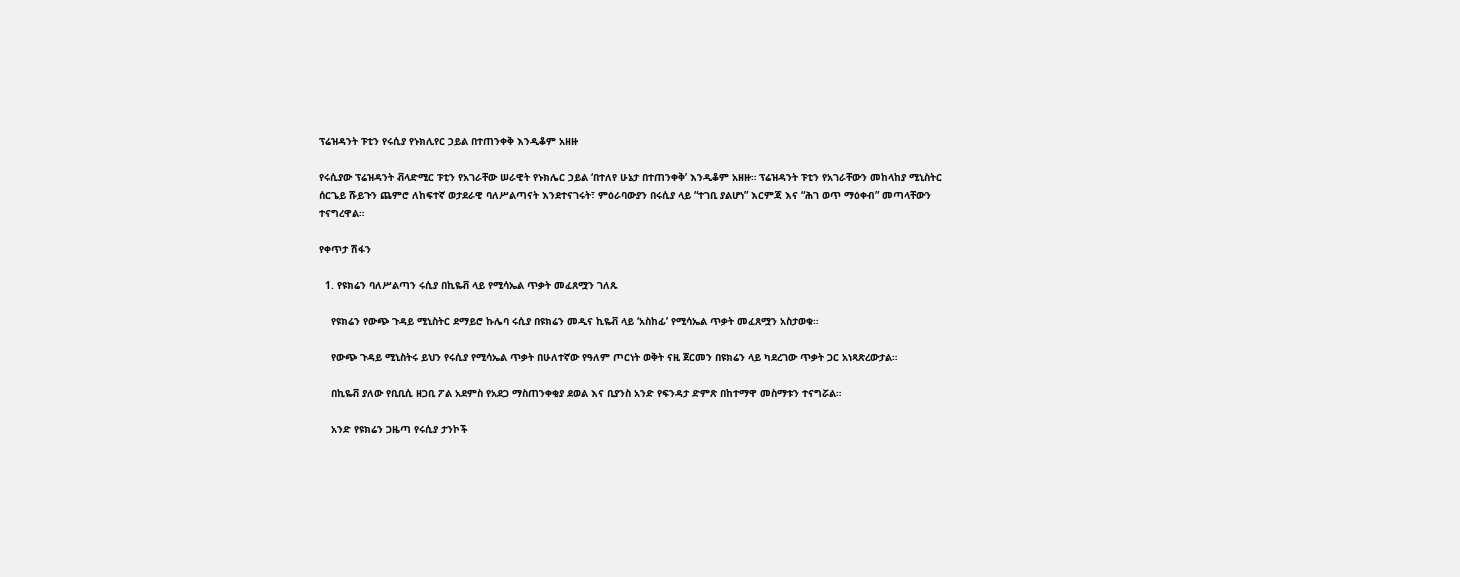ፕሬዝዳንት ፑቲን የሩሲያ የኑክሊየር ኃይል በተጠንቀቅ እንዲቆም አዘዙ

የሩሲያው ፕሬዝዳንት ቭላድሚር ፑቲን የአገራቸው ሠራዊት የኑክሌር ኃይል ‘በተለየ ሁኔታ በተጠንቀቅ’ እንዲቆም አዘዙ። ፕሬዝዳንት ፑቲን የአገራቸውን መከላከያ ሚኒስትር ሰርጌይ ሹይጉን ጨምሮ ለከፍተኛ ወታደራዊ ባለሥልጣናት እንደተናገሩት፣ ምዕራባውያን በሩሲያ ላይ “ተገቢ ያልሆነ” እርምጃ እና “ሕገ ወጥ ማዕቀብ” መጣላቸውን ተናግረዋል።

የቀጥታ ሽፋን

  1. የዩክሬን ባለሥልጣን ሩሲያ በኪዬቭ ላይ የሚሳኤል ጥቃት መፈጸሟን ገለጹ

    የዩክሬን የውጭ ጉዳይ ሚኒስትር ደማይሮ ኩሌባ ሩሲያ በዩክሬን መዲና ኪዬቭ ላይ ‘አስከፊ’ የሚሳኤል ጥቃት መፈጸሟን አስታወቁ።

    የውጭ ጉዳይ ሚኒስትሩ ይህን የሩሲያ የሚሳኤል ጥቃት በሁለተኛው የዓለም ጦርነት ወቅት ናዚ ጀርመን በዩክሬን ላይ ካደረገው ጥቃት ጋር አነጻጽረውታል።

    በኪዬቭ ያለው የቢቢሲ ዘጋቢ ፖል አደምስ የአደጋ ማስጠንቀቂያ ደወል እና ቢያንስ አንድ የፍንዳታ ድምጽ በከተማዋ መስማቱን ተናግሯል።

    አንድ የዩክሬን ጋዜጣ የሩሲያ ታንኮች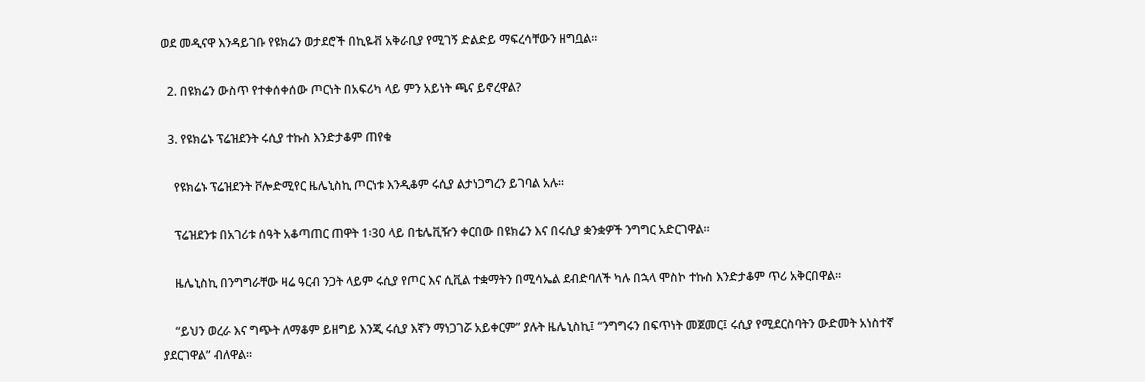ወደ መዲናዋ እንዳይገቡ የዩክሬን ወታደሮች በኪዬቭ አቅራቢያ የሚገኝ ድልድይ ማፍረሳቸውን ዘግቧል።

  2. በዩክሬን ውስጥ የተቀሰቀሰው ጦርነት በአፍሪካ ላይ ምን አይነት ጫና ይኖረዋል?

  3. የዩክሬኑ ፕሬዝደንት ሩሲያ ተኩስ እንድታቆም ጠየቁ

    የዩክሬኑ ፕሬዝደንት ቮሎድሚየር ዜሌኒስኪ ጦርነቱ እንዲቆም ሩሲያ ልታነጋግረን ይገባል አሉ።

    ፕሬዝደንቱ በአገሪቱ ሰዓት አቆጣጠር ጠዋት 1፡30 ላይ በቴሌቪዥን ቀርበው በዩክሬን እና በሩሲያ ቋንቋዎች ንግግር አድርገዋል።

    ዜሌኒስኪ በንግግራቸው ዛሬ ዓርብ ንጋት ላይም ሩሲያ የጦር እና ሲቪል ተቋማትን በሚሳኤል ደብድባለች ካሉ በኋላ ሞስኮ ተኩስ እንድታቆም ጥሪ አቅርበዋል።

    “ይህን ወረራ እና ግጭት ለማቆም ይዘግይ እንጂ ሩሲያ እኛን ማነጋገሯ አይቀርም” ያሉት ዜሌኒስኪ፤ “ንግግሩን በፍጥነት መጀመር፤ ሩሲያ የሚደርስባትን ውድመት አነስተኛ ያደርገዋል” ብለዋል።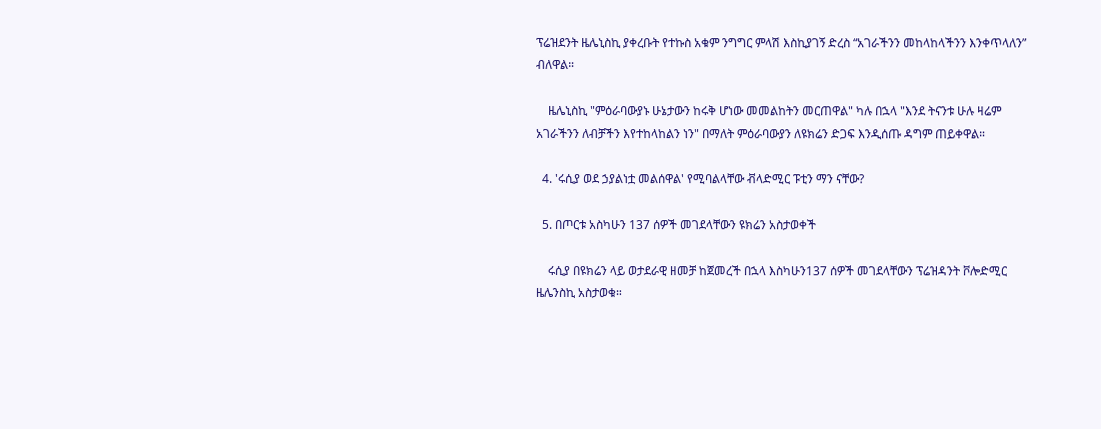ፕሬዝደንት ዜሌኒስኪ ያቀረቡት የተኩስ አቁም ንግግር ምላሽ እስኪያገኝ ድረስ “አገራችንን መከላከላችንን እንቀጥላለን” ብለዋል።

    ዜሌኒስኪ "ምዕራባውያኑ ሁኔታውን ከሩቅ ሆነው መመልከትን መርጠዋል" ካሉ በኋላ "እንደ ትናንቱ ሁሉ ዛሬም አገራችንን ለብቻችን እየተከላከልን ነን" በማለት ምዕራባውያን ለዩክሬን ድጋፍ እንዲሰጡ ዳግም ጠይቀዋል።

  4. 'ሩሲያ ወደ ኃያልነቷ መልሰዋል' የሚባልላቸው ቭላድሚር ፑቲን ማን ናቸው?

  5. በጦርቱ አስካሁን 137 ሰዎች መገደላቸውን ዩክሬን አስታወቀች

    ሩሲያ በዩክሬን ላይ ወታደራዊ ዘመቻ ከጀመረች በኋላ እስካሁን137 ሰዎች መገደላቸውን ፕሬዝዳንት ቮሎድሚር ዜሌንስኪ አስታወቁ።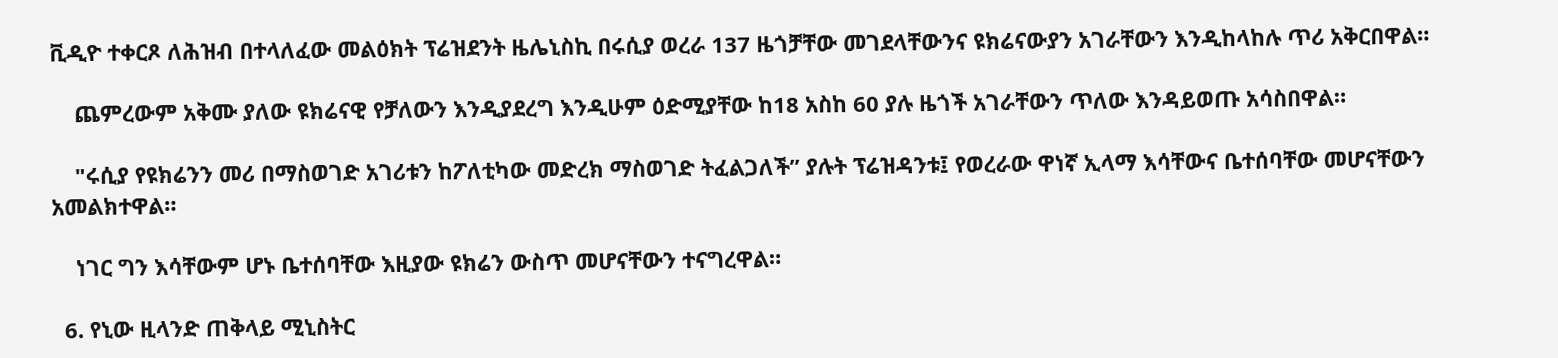ቪዲዮ ተቀርጾ ለሕዝብ በተላለፈው መልዕክት ፕሬዝደንት ዜሌኒስኪ በሩሲያ ወረራ 137 ዜጎቻቸው መገደላቸውንና ዩክሬናውያን አገራቸውን እንዲከላከሉ ጥሪ አቅርበዋል።

    ጨምረውም አቅሙ ያለው ዩክሬናዊ የቻለውን እንዲያደረግ እንዲሁም ዕድሚያቸው ከ18 አስከ 60 ያሉ ዜጎች አገራቸውን ጥለው እንዳይወጡ አሳስበዋል።

    "ሩሲያ የዩክሬንን መሪ በማስወገድ አገሪቱን ከፖለቲካው መድረክ ማስወገድ ትፈልጋለች” ያሉት ፕሬዝዳንቱ፤ የወረራው ዋነኛ ኢላማ እሳቸውና ቤተሰባቸው መሆናቸውን አመልክተዋል።

    ነገር ግን እሳቸውም ሆኑ ቤተሰባቸው እዚያው ዩክሬን ውስጥ መሆናቸውን ተናግረዋል።

  6. የኒው ዚላንድ ጠቅላይ ሚኒስትር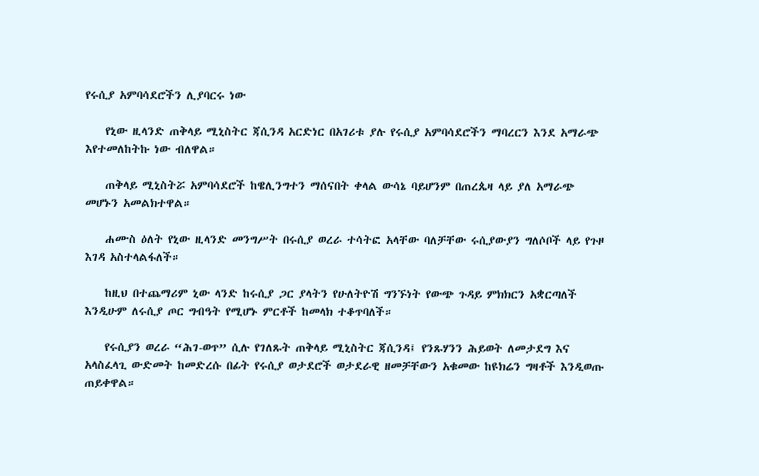የሩሲያ አምባሳደሮችን ሊያባርሩ ነው

    የኒው ዚላንድ ጠቅላይ ሚኒስትር ጃሲንዳ አርድነር በአገሪቱ ያሉ የሩሲያ አምባሳደሮችን ማባረርን እንደ አማራጭ እየተመለከትኩ ነው ብለዋል።

    ጠቅላይ ሚኒስትሯ አምባሳደሮች ከዌሊንግተን ማሰናበት ቀላል ውሳኔ ባይሆንም በጠረጴዛ ላይ ያለ አማራጭ መሆኑን አመልክተዋል።

    ሐሙስ ዕለት የኒው ዚላንድ መንግሥት በሩሲያ ወረራ ተሳትፎ አላቸው ባለቻቸው ሩሲያውያን ግለሶቦች ላይ የጉዞ እገዳ አስተላልፋለች።

    ከዚህ በተጨማሪም ኒው ላንድ ከሩሲያ ጋር ያላትን የሁለትዮሽ ግንኙነት የውጭ ጉዳይ ምክክርን አቋርጣለች እንዲሁም ለሩሲያ ጦር ግብዓት የሚሆኑ ምርቶች ከመላክ ተቆጥባለች።

    የሩሲያን ወረራ “ሕገ-ወጥ” ሲሉ የገለጹት ጠቅላይ ሚኒስትር ጃሲንዳ፤ የንጹሃንን ሕይወት ለመታደግ እና አላስፈላጊ ውድመት ከመድረሱ በፊት የሩሲያ ወታደሮች ወታደራዊ ዘመቻቸውን አቁመው ከዩክሬን ግዛቶች እንዲወጡ ጠይቀዋል።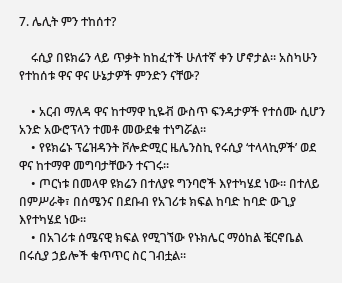7. ሌሊት ምን ተከሰተ?

    ሩሲያ በዩክሬን ላይ ጥቃት ከከፈተች ሁለተኛ ቀን ሆኖታል። አስካሁን የተከሰቱ ዋና ዋና ሁኔታዎች ምንድን ናቸው?

    • አርብ ማለዳ ዋና ከተማዋ ኪዬቭ ውስጥ ፍንዳታዎች የተሰሙ ሲሆን አንድ አውሮፕላን ተመቶ መውደቁ ተነግሯል።
    • የዩክሬኑ ፕሬዝዳንት ቮሎድሚር ዜሌንስኪ የሩሲያ ‘ተላላኪዎች’ ወደ ዋና ከተማዋ መግባታቸውን ተናገሩ።
    • ጦርነቱ በመላዋ ዩክሬን በተለያዩ ግንባሮች እየተካሄደ ነው። በተለይ በምሥራቅ፣ በሰሜንና በደቡብ የአገሪቱ ክፍል ከባድ ከባድ ውጊያ እየተካሄደ ነው።
    • በአገሪቱ ሰሜናዊ ክፍል የሚገኘው የኑክሌር ማዕከል ቼርኖቤል በሩሲያ ኃይሎች ቁጥጥር ስር ገብቷል።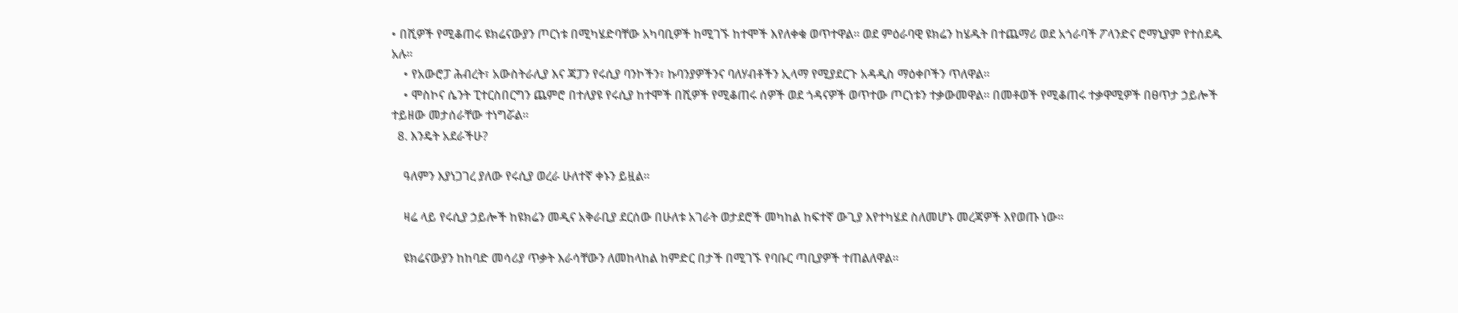• በሺዎች የሚቆጠሩ ዩክሬናውያን ጦርነቱ በሚካሄድባቸው አካባቢዎች ከሚገኙ ከተሞች እየለቀቁ ወጥተዋል። ወደ ምዕራባዊ ዩክሬን ከሄዱት በተጨማሪ ወደ አጎራባች ፖላንድና ሮማኒያም የተሰደዱ አሉ።
    • የአውሮፓ ሕብረት፣ አውስትራሊያ እና ጃፓን የሩሲያ ባንኮችን፣ ኩባንያዎችንና ባለሃብቶችን ኢላማ የሚያደርጉ አዳዲስ ማዕቀቦችን ጥለዋል።
    • ሞስኮና ሴንት ፒተርስበርግን ጨምሮ በተለያዩ የሩሲያ ከተሞች በሺዎች የሚቆጠሩ ሰዎች ወደ ጎዳናዎች ወጥተው ጦርነቱን ተቃውመዋል። በመቶወች የሚቆጠሩ ተቃዋሚዎች በፀጥታ ኃይሎች ተይዘው መታሰራቸው ተነግሯል።
  8. እንዴት አደራችሁ?

    ዓለምን እያነጋገረ ያለው የሩሲያ ወረራ ሁለተኛ ቀኑን ይዟል።

    ዛሬ ላይ የሩሲያ ኃይሎች ከዩክሬን መዲና አቅራቢያ ደርሰው በሁለቱ አገራት ወታደሮች መካከል ከፍተኛ ውጊያ እየተካሄደ ስለመሆኑ መረጃዎች እየወጡ ነው።

    ዩክሬናውያን ከከባድ መሳሪያ ጥቃት እራሳቸውን ለመከላከል ከምድር በታች በሚገኙ የባቡር ጣቢያዎች ተጠልለዋል።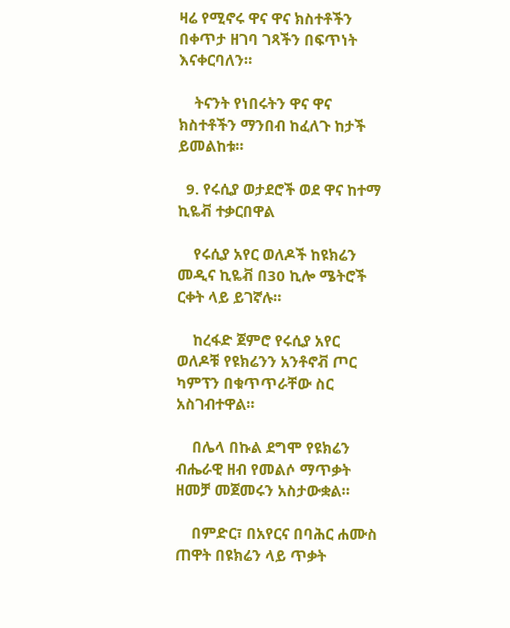ዛሬ የሚኖሩ ዋና ዋና ክስተቶችን በቀጥታ ዘገባ ገጻችን በፍጥነት እናቀርባለን።

    ትናንት የነበሩትን ዋና ዋና ክስተቶችን ማንበብ ከፈለጉ ከታች ይመልከቱ።

  9. የሩሲያ ወታደሮች ወደ ዋና ከተማ ኪዬቭ ተቃርበዋል

    የሩሲያ አየር ወለዶች ከዩክሬን መዲና ኪዬቭ በ30 ኪሎ ሜትሮች ርቀት ላይ ይገኛሉ።

    ከረፋድ ጀምሮ የሩሲያ አየር ወለዶቹ የዩክሬንን አንቶኖቭ ጦር ካምፕን በቁጥጥራቸው ስር አስገብተዋል።

    በሌላ በኩል ደግሞ የዩክሬን ብሔራዊ ዘብ የመልሶ ማጥቃት ዘመቻ መጀመሩን አስታውቋል።

    በምድር፣ በአየርና በባሕር ሐሙስ ጠዋት በዩክሬን ላይ ጥቃት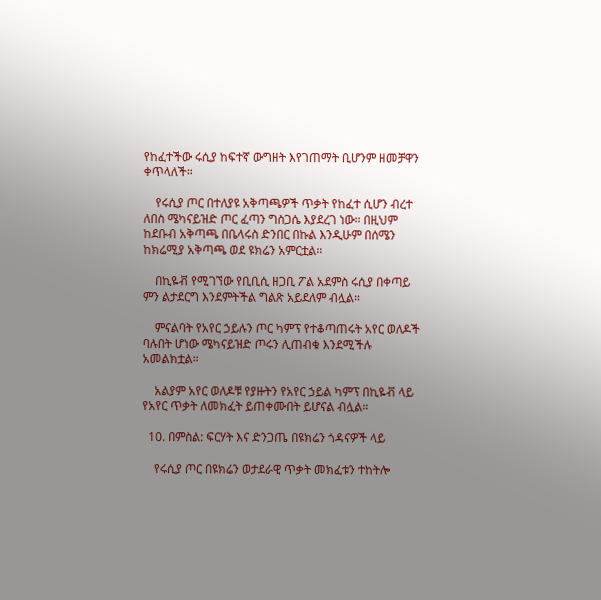የከፈተችው ሩሲያ ከፍተኛ ውግዘት እየገጠማት ቢሆንም ዘመቻዋን ቀጥላለች።

    የሩሲያ ጦር በተለያዩ አቅጣጫዎች ጥቃት የከፈተ ሲሆን ብረተ ለበስ ሜካናይዝድ ጦር ፈጣን ግስጋሴ እያደረገ ነው። በዚህም ከደቡብ አቅጣጫ በቤላሩስ ድንበር በኩል እንዲሁም በሰሜን ከክሬሚያ አቅጣጫ ወደ ዩክሬን አምርቷል።

    በኪዬቭ የሚገኘው የቢቢሲ ዘጋቢ ፖል አደምስ ሩሲያ በቀጣይ ምን ልታደርግ እንደምትችል ግልጽ አይደለም ብሏል።

    ምናልባት የአየር ኃይሉን ጦር ካምፕ የተቆጣጠሩት አየር ወለዶች ባሉበት ሆነው ሜካናይዝድ ጦሩን ሊጠብቁ እንደሚችሉ አመልክቷል።

    አልያም አየር ወለዶቹ የያዙትን የአየር ኃይል ካምፕ በኪዬቭ ላይ የአየር ጥቃት ለመክፈት ይጠቀሙበት ይሆናል ብሏል።

  10. በምስል: ፍርሃት እና ድንጋጤ በዩክሬን ጎዳናዎች ላይ

    የሩሲያ ጦር በዩክሬን ወታደራዊ ጥቃት መክፈቱን ተከትሎ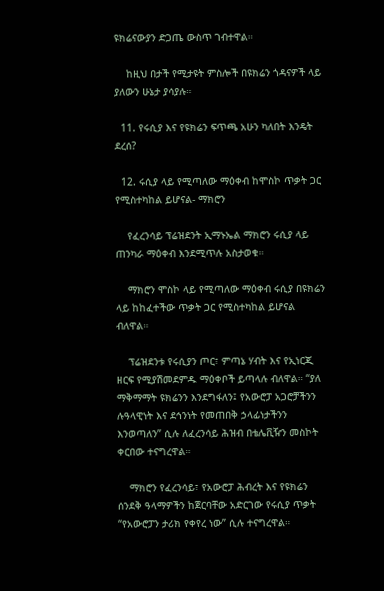ዩክሬናውያን ድጋጤ ውስጥ ገብተዋል።

    ከዚህ በታች የሚታዩት ምስሎች በዩክሬን ጎዳናዎች ላይ ያለውን ሁኔታ ያሳያሉ።

  11. የሩሲያ እና የዩክሬን ፍጥጫ አሁን ካለበት እንዴት ደረሰ?

  12. ሩሲያ ላይ የሚጣለው ማዕቀብ ከሞስኮ ጥቃት ጋር የሚስተካከል ይሆናል- ማክሮን

    የፈረንሳይ ፕሬዝደንት ኢማኑኤል ማክሮን ሩሲያ ላይ ጠንካራ ማዕቀብ እንደሚጥሉ አስታወቁ።

    ማክሮን ሞስኮ ላይ የሚጣለው ማዕቀብ ሩሲያ በዩክሬን ላይ ከከፈተችው ጥቃት ጋር የሚስተካከል ይሆናል ብለዋል።

    ፕሬዝደንቱ የሩሲያን ጦር፣ ምጣኔ ሃብት እና የኢነርጂ ዘርፍ የሚያሽመደምዱ ማዕቀቦች ይጣላሉ ብለዋል። “ያለ ማቅማማት ዩክሬንን እንደግፋለን፤ የአውሮፓ አጋሮቻችንን ሉዓላዊነት እና ደኅንነት የመጠበቅ ኃላፊነታችንን እንወጣለን” ሲሉ ለፈረንሳይ ሕዝብ በቴሌቪዥን መስኮት ቀርበው ተናግረዋል።

    ማክሮን የፈረንሳይ፣ የአውሮፓ ሕብረት እና የዩክሬን ሰንደቅ ዓላማዎችን ከጀርባቸው አድርገው የሩሲያ ጥቃት “የአውሮፓን ታሪክ የቀየረ ነው” ሲሉ ተናግረዋል።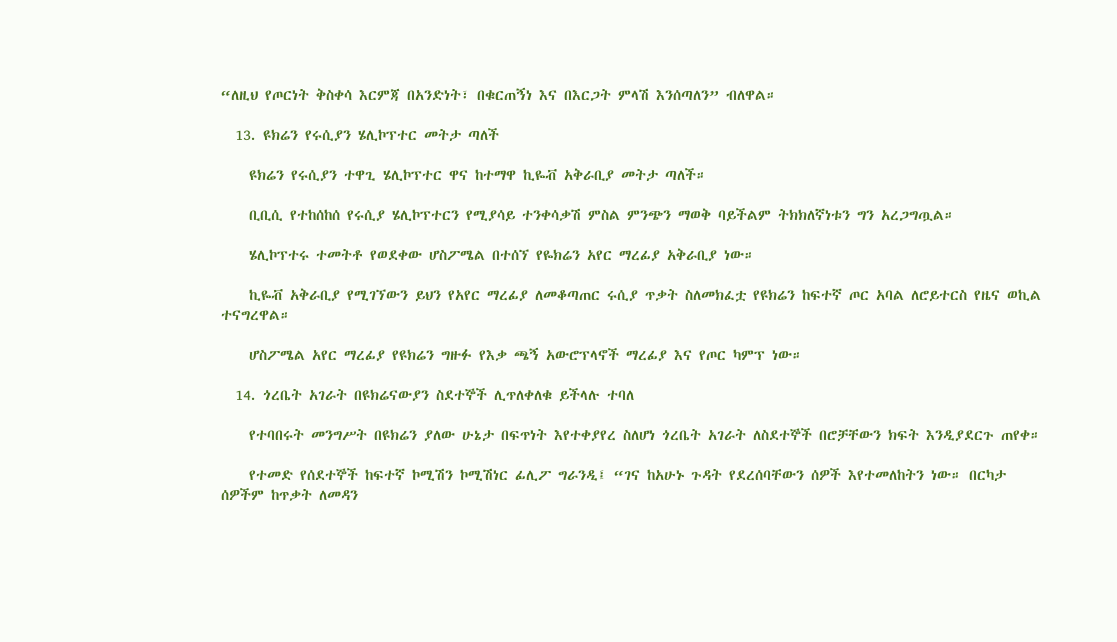“ለዚህ የጦርነት ቅስቀሳ እርምጃ በአንድነት፣ በቁርጠኝነ እና በእርጋት ምላሽ እንሰጣለን” ብለዋል።

  13. ዩክሬን የሩሲያን ሄሊኮፕተር መትታ ጣለች

    ዩክሬን የሩሲያን ተዋጊ ሄሊኮፕተር ዋና ከተማዋ ኪዬቭ አቅራቢያ መትታ ጣለች።

    ቢቢሲ የተከሰከሰ የሩሲያ ሄሊኮፕተርን የሚያሳይ ተንቀሳቃሽ ምስል ምንጭን ማወቅ ባይችልም ትክክለኛነቱን ግን አረጋግጧል።

    ሄሊኮፕተሩ ተመትቶ የወደቀው ሆስፖሜል በተሰኘ የዬክሬን አየር ማረፊያ አቅራቢያ ነው።

    ኪዬቭ አቅራቢያ የሚገኘውን ይህን የአየር ማረፊያ ለመቆጣጠር ሩሲያ ጥቃት ስለመክፈቷ የዩክሬን ከፍተኛ ጦር አባል ለሮይተርስ የዜና ወኪል ተናግረዋል።

    ሆስፖሜል አየር ማረፊያ የዩክሬን ግዙፉ የእቃ ጫኝ አውሮፕላኖች ማረፊያ እና የጦር ካምፕ ነው።

  14. ጎረቤት አገራት በዩክሬናውያን ስደተኞች ሊጥለቀለቁ ይችላሉ ተባለ

    የተባበሩት መንግሥት በዩክሬን ያለው ሁኔታ በፍጥነት እየተቀያየረ ስለሆነ ጎረቤት አገራት ለስደተኞች በሮቻቸውን ክፍት እንዲያደርጉ ጠየቀ።

    የተመድ የሰደተኞች ከፍተኛ ኮሚሽን ኮሚሽነር ፊሊፖ ግራንዲ፤ “ገና ከአሁኑ ጉዳት የደረሰባቸውን ሰዎች እየተመለከትን ነው። በርካታ ሰዎችም ከጥቃት ለመዳን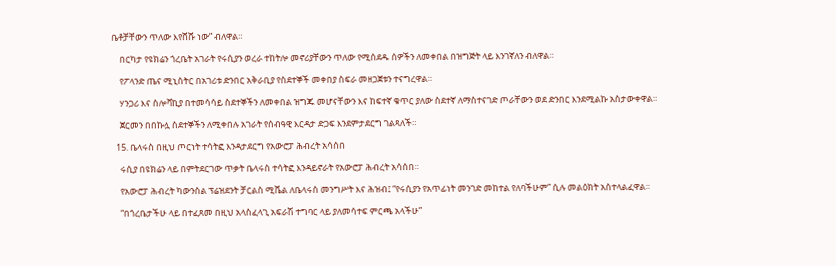ቤቶቻቸውን ጥለው እየሸሹ ነው” ብለዋል።

    በርካታ የዩክሬን ጎረቤት አገራት የሩሲያን ወረራ ተከትሎ መኖሪያቸውን ጥለው የሚሰደዱ ሰዎችን ለመቀበል በዝግጅት ላይ እንገኛለን ብለዋል።

    የፖላንድ ጤና ሚኒስትር በአገሪቱ ድንበር አቅራቢያ የስደተኞች መቀበያ ስፍራ መዘጋጀቱን ተናግረዋል።

    ሃንጋሪ እና ስሎቫኪያ በተመሳሳይ ስደተኞችን ለመቀበል ዝግጁ መሆናቸውን እና ከፍተኛ ቁጥር ያለው ስደተኛ ለማስተናገድ ጦራቸውን ወደ ድንበር እንደሚልኩ አስታውቀዋል።

    ጀርመን በበኩሏ ስደተኞችን ለሚቀበሉ አገራት የሰብዓዊ እርዳታ ድጋፍ እንደምታደርግ ገልጻለች።

  15. ቤላሩስ በዚህ ጦርነት ተሳትፎ እንዳታደርግ የአውሮፓ ሕብረት አሳሰበ

    ሩሲያ በዩክሬን ላይ በምትደርገው ጥቃት ቤላሩስ ተሳትፎ እንዳይኖራት የአውሮፓ ሕብረት አሳሰበ።

    የአውሮፓ ሕብረት ካውንስል ፕሬዝደንት ቻርልስ ሚሼል ለቤላሩስ መንግሥት እና ሕዝብ፤ “የሩሲያን የአጥፊነት መንገድ መከተል የለባችሁም” ሲሉ መልዕክት አስተላልፈዋል።

    “በጎረቤታችሁ ላይ በተፈጸመ በዚህ አላስፈላጊ አፍራሽ ተግባር ላይ ያለመሳተፍ ምርጫ አላችሁ”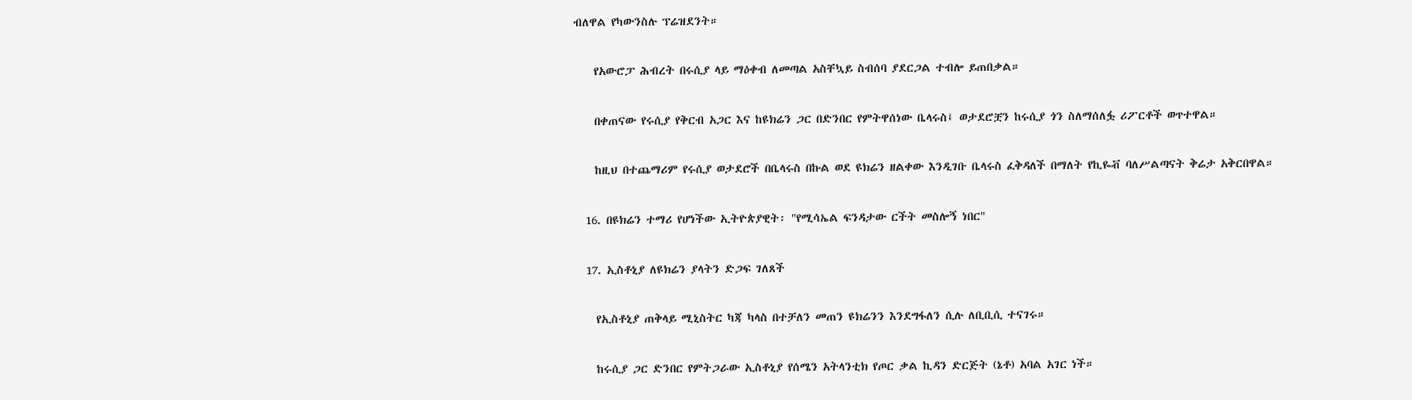ብለዋል የካውንስሉ ፕሬዝደንት።

    የአውሮፓ ሕብረት በሩሲያ ላይ ማዕቀብ ለመጣል አስቸኳይ ስብሰባ ያደርጋል ተብሎ ይጠበቃል።

    በቀጠናው የሩሲያ የቅርብ አጋር እና ከዩክሬን ጋር በድንበር የምትዋሰነው ቤላሩስ፤ ወታደሮቿን ከሩሲያ ጎን ስለማሰለፏ ሪፖርቶች ወጥተዋል።

    ከዚህ በተጨማሪም የሩሲያ ወታደሮች በቤላሩስ በኩል ወደ ዩክሬን ዘልቀው እንዲገቡ ቤላሩስ ፈቅዳለች በማለት የኪዬቭ ባለሥልጣናት ቅሬታ አቅርበዋል።

  16. በዩክሬን ተማሪ የሆነችው ኢትዮጵያዊት፡ "የሚሳኤል ፍንዳታው ርችት መስሎኝ ነበር"

  17. ኢስቶኒያ ለዩክሬን ያላትን ድጋፍ ገለጸች

    የኢስቶኒያ ጠቅላይ ሚኒስትር ካጃ ካላስ በተቻለን መጠን ዩክሬንን እንደግፋለን ሲሉ ለቢቢሲ ተናገሩ።

    ከሩሲያ ጋር ድንበር የምትጋራው ኢስቶኒያ የሰሜን አትላንቲክ የጦር ቃል ኪዳን ድርጅት (ኔቶ) አባል አገር ነች።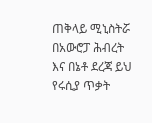ጠቅላይ ሚኒስትሯ በአውሮፓ ሕብረት እና በኔቶ ደረጃ ይህ የሩሲያ ጥቃት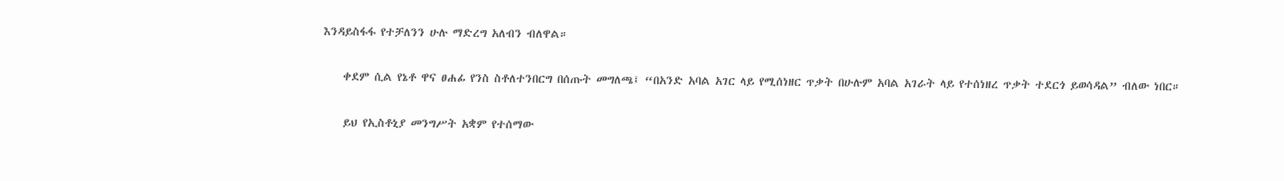እንዳይስፋፋ የተቻለንን ሁሉ ማድረግ አለብን ብለዋል።

    ቀደም ሲል የኔቶ ዋና ፀሐፊ የንስ ስቶለተንበርግ በሰጡት መግለጫ፤ “በአንድ አባል አገር ላይ የሚሰነዘር ጥቃት በሁሉም አባል አገራት ላይ የተሰነዘረ ጥቃት ተደርጎ ይወሳዳል” ብለው ነበር።

    ይህ የኢስቶኒያ መንግሥት አቋም የተሰማው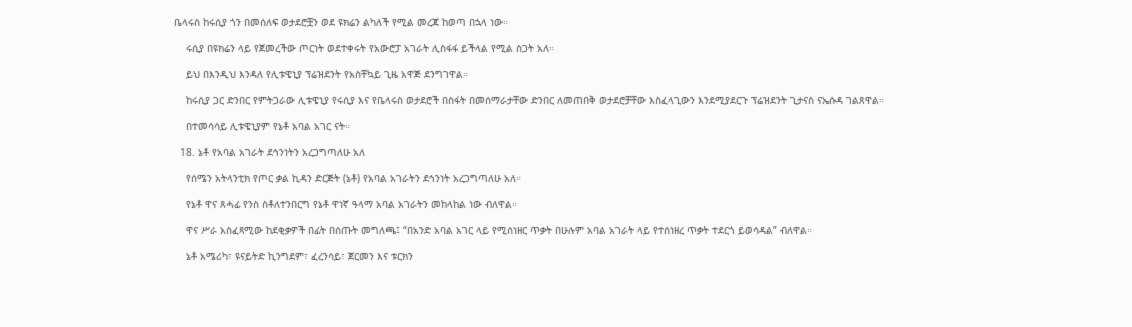ቤላሩስ ከሩሲያ ጎን በመሰለፍ ወታደሮቿን ወደ ዩክሬን ልካለች የሚል መረጃ ከወጣ በኋላ ነው።

    ሩሲያ በዩክሬን ላይ የጀመረችው ጦርነት ወደተቀሩት የአውሮፓ አገራት ሊስፋፋ ይችላል የሚል ስጋት አለ።

    ይህ በእንዲህ እንዳለ የሊቱዌኒያ ፕሬዝደንት የአስቸኳይ ጊዜ አዋጅ ደንግገዋል።

    ከሩሲያ ጋር ድንበር የምትጋራው ሊቱዌኒያ የሩሲያ እና የቤላሩስ ወታደሮች በስፋት በመሰማራታቸው ድንበር ለመጠበቅ ወታደሮቻቸው እስፈላጊውን እንደሚያደርጉ ፕሬዝደንት ጊታናስ ናኤሱዳ ገልጸዋል።

    በተመሳሳይ ሊቱዌኒያም የኔቶ አባል አገር ናት።

  18. ኔቶ የአባል አገራት ደኅንነትን አረጋግጣለሁ አለ

    የሰሜን አትላንቲክ የጦር ቃል ኪዳን ድርጅት (ኔቶ) የአባል አገራትን ደኅንነት አረጋግጣለሁ አለ።

    የኔቶ ዋና ጸሓፊ የንስ ስቶለተንበርግ የኔቶ ዋነኛ ዓላማ አባል አገራትን መከላከል ነው ብለዋል።

    ዋና ሥራ አስፈጻሚው ከደቂቃዎች በፊት በሰጡት መግለጫ፤ “በአንድ አባል አገር ላይ የሚሰነዘር ጥቃት በሁሉም አባል አገራት ላይ የተሰነዘረ ጥቃት ተደርጎ ይወሳዳል” ብለዋል።

    ኔቶ አሜሪካ፣ ዩናይትድ ኪንግደም፣ ፈረንሳይ፣ ጀርመን እና ቱርክን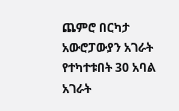ጨምሮ በርካታ አውሮፓውያን አገራት የተካተቱበት 30 አባል አገራት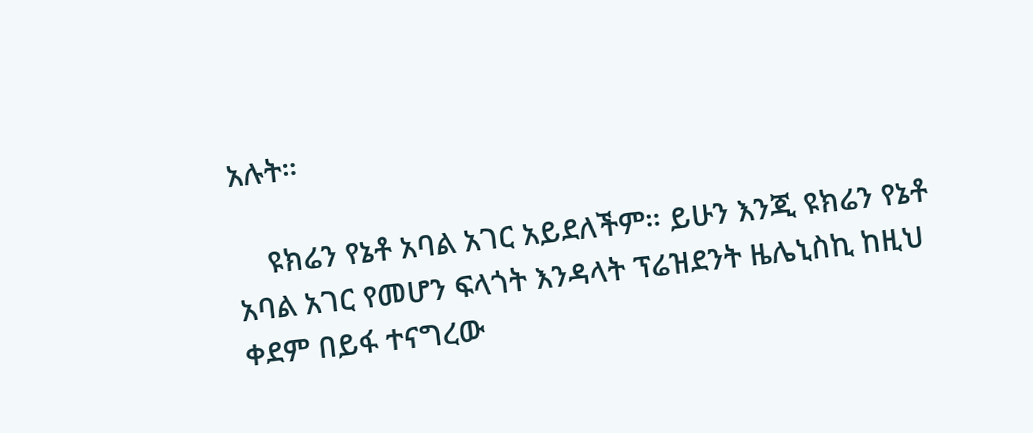አሉት።

    ዩክሬን የኔቶ አባል አገር አይደለችም። ይሁን እንጂ ዩክሬን የኔቶ አባል አገር የመሆን ፍላጎት እንዳላት ፕሬዝደንት ዜሌኒስኪ ከዚህ ቀደም በይፋ ተናግረው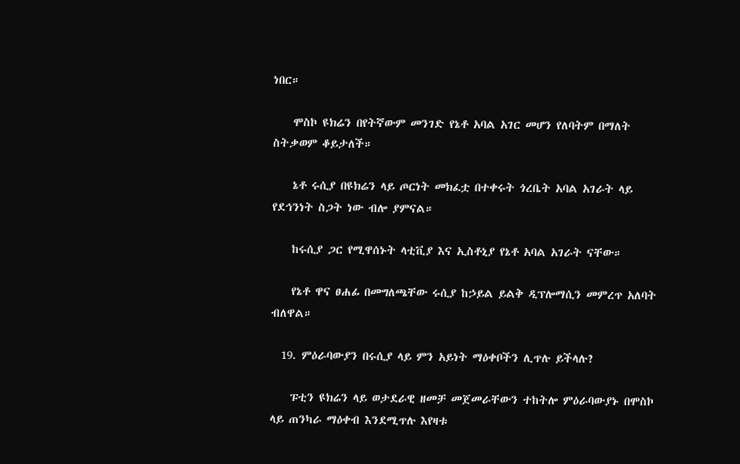ነበር።

    ሞስኮ ዩክሬን በየትኛውም መንገድ የኔቶ አባል አገር መሆን የለባትም በማለት ስትቃወም ቆይታለች።

    ኔቶ ሩሲያ በዩክሬን ላይ ጦርነት መክፈቷ በተቀሩት ጎረቤት አባል አገራት ላይ የደኅንነት ስጋት ነው ብሎ ያምናል።

    ከሩሲያ ጋር የሚዋሰኑት ላቲቪያ እና ኢስቶኒያ የኔቶ አባል አገራት ናቸው።

    የኔቶ ዋና ፀሐፊ በመግለጫቸው ሩሲያ ከኃይል ይልቅ ዲፕሎማሲን መምረጥ አለባት ብለዋል።

  19. ምዕራባውያን በሩሲያ ላይ ምን አይነት ማዕቀቦችን ሊጥሉ ይችላሉ?

    ፑቲን ዩክሬን ላይ ወታደራዊ ዘመቻ መጀመራቸውን ተከትሎ ምዕራባውያኑ በሞስኮ ላይ ጠንካራ ማዕቀብ እንደሚጥሉ እየዛቱ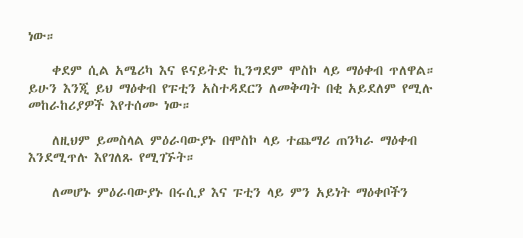ነው።

    ቀደም ሲል አሜሪካ እና ዩናይትድ ኪንግደም ሞስኮ ላይ ማዕቀብ ጥለዋል። ይሁን እንጂ ይህ ማዕቀብ የፑቲን አስተዳደርን ለመቅጣት በቂ አይደለም የሚሉ መከራከሪያዎች እየተሰሙ ነው።

    ለዚህም ይመስላል ምዕራባውያኑ በሞስኮ ላይ ተጨማሪ ጠንካራ ማዕቀብ እንደሚጥሉ እየገለጹ የሚገኙት።

    ለመሆኑ ምዕራባውያኑ በሩሲያ እና ፑቲን ላይ ምን አይነት ማዕቀቦችን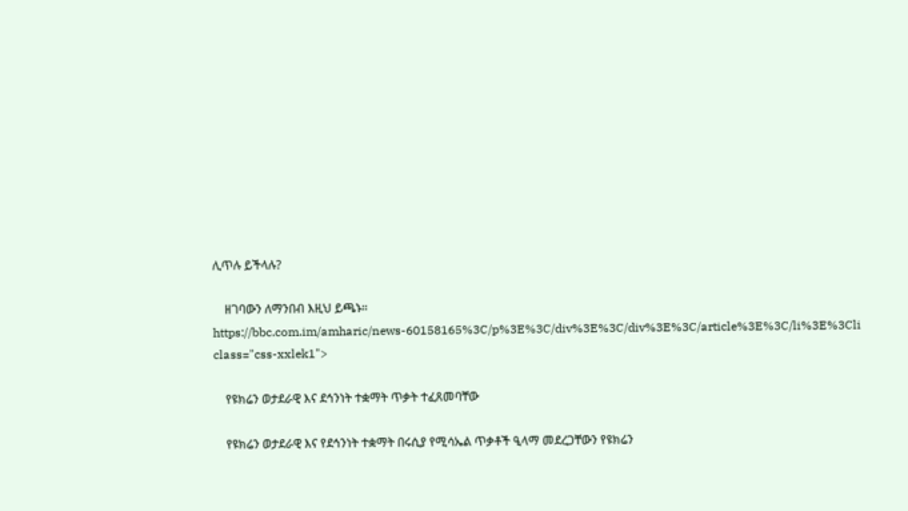ሊጥሉ ይችላሉ?

    ዘገባውን ለማንበብ እዚህ ይጫኑ። https://bbc.com.im/amharic/news-60158165%3C/p%3E%3C/div%3E%3C/div%3E%3C/article%3E%3C/li%3E%3Cli class="css-xxlek1">

    የዩክሬን ወታደራዊ እና ደኅንነት ተቋማት ጥቃት ተፈጸመባቸው

    የዩክሬን ወታደራዊ እና የደኅንነት ተቋማት በሩሲያ የሚሳኤል ጥቃቶች ዒላማ መደረጋቸውን የዩክሬን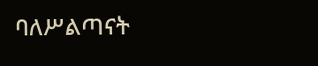ባለሥልጣናት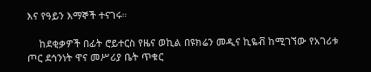እና የዓይን እማኞች ተናገሩ።

    ከደቂቃዎች በፊት ሮይተርስ የዜና ወኪል በዩክሬን መዲና ኪዬቭ ከሚገኘው የአገሪቱ ጦር ደኅንነት ዋና መሥሪያ ቤት ጥቁር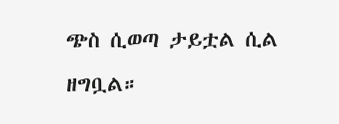ጭስ ሲወጣ ታይቷል ሲል ዘግቧል።